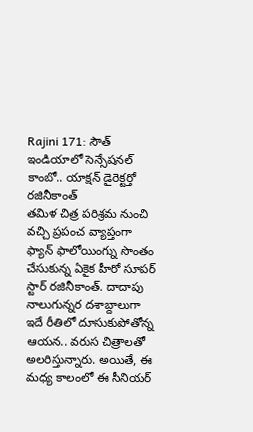Rajini 171: సౌత్ ఇండియాలో సెన్సేషనల్ కాంబో.. యాక్షన్ డైరెక్టర్తో రజినీకాంత్
తమిళ చిత్ర పరిశ్రమ నుంచి వచ్చి ప్రపంచ వ్యాప్తంగా ఫ్యాన్ ఫాలోయింగ్ను సొంతం చేసుకున్న ఏకైక హీరో సూపర్ స్టార్ రజినీకాంత్. దాదాపు నాలుగున్నర దశాబ్దాలుగా ఇదే రీతిలో దూసుకుపోతోన్న ఆయన.. వరుస చిత్రాలతో అలరిస్తున్నారు. అయితే, ఈ మధ్య కాలంలో ఈ సీనియర్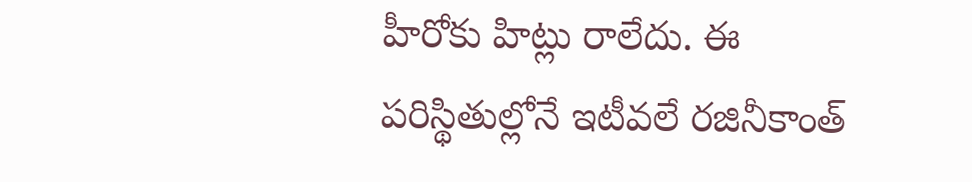హీరోకు హిట్లు రాలేదు. ఈ పరిస్థితుల్లోనే ఇటీవలే రజినీకాంత్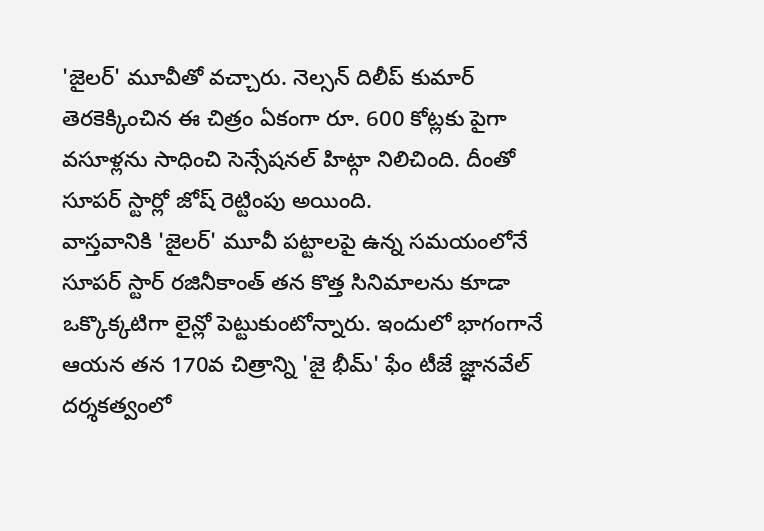'జైలర్' మూవీతో వచ్చారు. నెల్సన్ దిలీప్ కుమార్ తెరకెక్కించిన ఈ చిత్రం ఏకంగా రూ. 600 కోట్లకు పైగా వసూళ్లను సాధించి సెన్సేషనల్ హిట్గా నిలిచింది. దీంతో సూపర్ స్టార్లో జోష్ రెట్టింపు అయింది.
వాస్తవానికి 'జైలర్' మూవీ పట్టాలపై ఉన్న సమయంలోనే సూపర్ స్టార్ రజినీకాంత్ తన కొత్త సినిమాలను కూడా ఒక్కొక్కటిగా లైన్లో పెట్టుకుంటోన్నారు. ఇందులో భాగంగానే ఆయన తన 170వ చిత్రాన్ని 'జై భీమ్' ఫేం టీజే జ్ఞానవేల్ దర్శకత్వంలో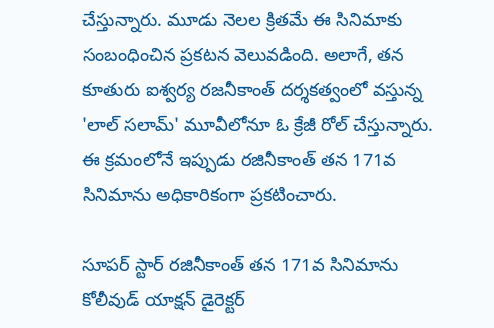చేస్తున్నారు. మూడు నెలల క్రితమే ఈ సినిమాకు సంబంధించిన ప్రకటన వెలువడింది. అలాగే, తన కూతురు ఐశ్వర్య రజనీకాంత్ దర్శకత్వంలో వస్తున్న 'లాల్ సలామ్' మూవీలోనూ ఓ క్రేజీ రోల్ చేస్తున్నారు. ఈ క్రమంలోనే ఇప్పుడు రజినీకాంత్ తన 171వ సినిమాను అధికారికంగా ప్రకటించారు.

సూపర్ స్టార్ రజినీకాంత్ తన 171వ సినిమాను కోలీవుడ్ యాక్షన్ డైరెక్టర్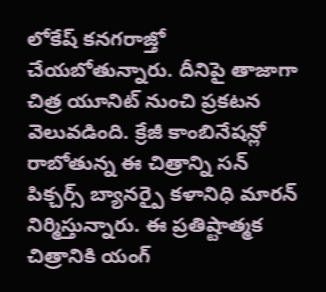లోకేష్ కనగరాజ్తో చేయబోతున్నారు. దీనిపై తాజాగా చిత్ర యూనిట్ నుంచి ప్రకటన వెలువడింది. క్రేజీ కాంబినేషన్లో రాబోతున్న ఈ చిత్రాన్ని సన్ పిక్చర్స్ బ్యానర్పై కళానిధి మారన్ నిర్మిస్తున్నారు. ఈ ప్రతిష్టాత్మక చిత్రానికి యంగ్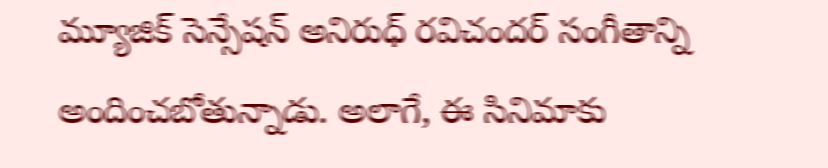మ్యూజిక్ సెన్సేషన్ అనిరుధ్ రవిచందర్ సంగీతాన్ని అందించబోతున్నాడు. అలాగే, ఈ సినిమాకు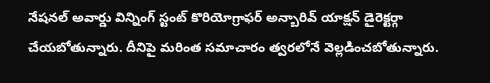నేషనల్ అవార్డు విన్నింగ్ స్టంట్ కొరియోగ్రాఫర్ అన్బారివ్ యాక్షన్ డైరెక్టర్గా చేయబోతున్నారు. దీనిపై మరింత సమాచారం త్వరలోనే వెల్లడించబోతున్నారు.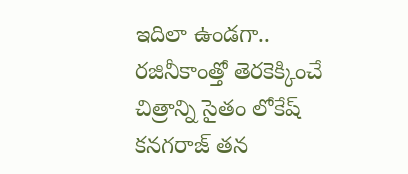ఇదిలా ఉండగా.. రజినీకాంత్తో తెరకెక్కించే చిత్రాన్ని సైతం లోకేష్ కనగరాజ్ తన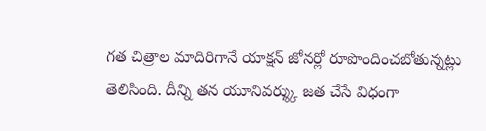గత చిత్రాల మాదిరిగానే యాక్షన్ జోనర్లో రూపొందించబోతున్నట్లు తెలిసింది. దీన్ని తన యూనివర్శ్కు జత చేసే విధంగా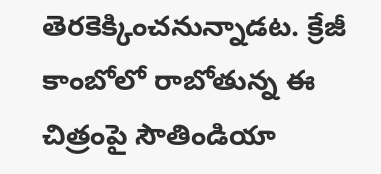తెరకెక్కించనున్నాడట. క్రేజీ కాంబోలో రాబోతున్న ఈ చిత్రంపై సౌతిండియా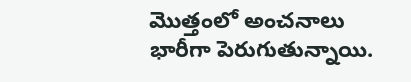మొత్తంలో అంచనాలు భారీగా పెరుగుతున్నాయి.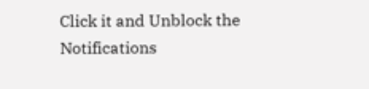Click it and Unblock the Notifications